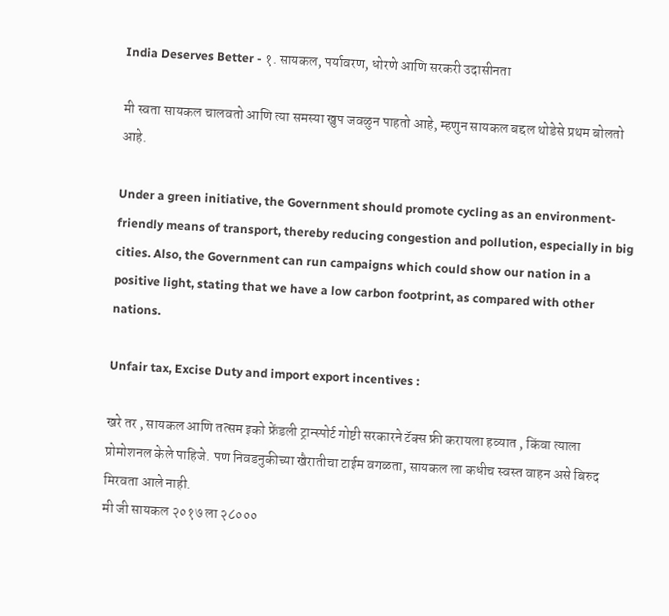India Deserves Better - १. सायकल, पर्यावरण, धोरणे आणि सरकरी उदासीनता

मी स्वता सायकल चालवतो आणि त्या समस्या खुप जवळुन पाहतो आहे, म्हणुन सायकल बद्दल थोडेसे प्रथम बोलतो आहे.

Under a green initiative, the Government should promote cycling as an environment-friendly means of transport, thereby reducing congestion and pollution, especially in big cities. Also, the Government can run campaigns which could show our nation in a positive light, stating that we have a low carbon footprint, as compared with other nations.

Unfair tax, Excise Duty and import export incentives :

खरे तर , सायकल आणि तत्सम इको फ्रेंडली ट्रान्स्पोर्ट गोष्टी सरकारने टॅक्स फ्री करायला हव्यात , किंवा त्याला प्रोमोशनल केले पाहिजे. पण निवडनुकीच्या खैरातीचा टाईम वगळता, सायकल ला कधीच स्वस्त वाहन असे बिरुद मिरवता आले नाही.
मी जी सायकल २०१७ ला २८०००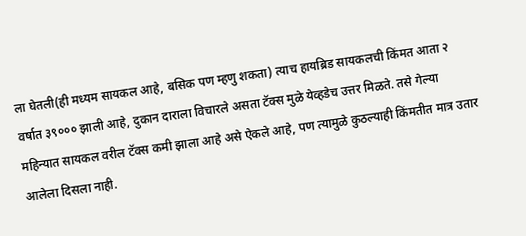ला घेतली(ही मध्यम सायकल आहे, बसिक पण म्हणु शकता) त्याच हायब्रिड सायकलची किंमत आता २ वर्षात ३९००० झाली आहे, दुकान दाराला विचारले असता टॅक्स मुळे येव्हडेच उत्तर मिळते. तसे गेल्या महिन्यात सायकल वरील टॅक्स कमी झाला आहे असे ऐकले आहे, पण त्यामुळे कुठल्याही किंमतीत मात्र उतार आलेला दिसला नाही.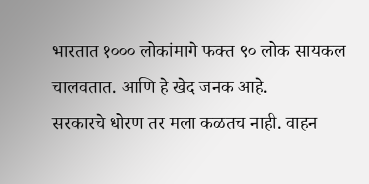भारतात १००० लोकांमागे फक्त ९० लोक सायकल चालवतात. आणि हे खेद जनक आहे.
सरकारचे धोरण तर मला कळतच नाही. वाहन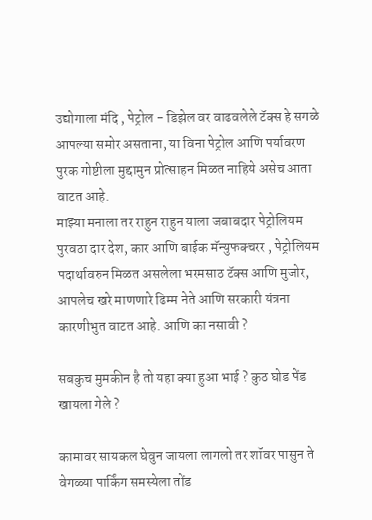उद्योगाला मंदि , पेट्रोल - डिझेल वर वाढवलेले टॅक्स हे सगळे आपल्या समोर असताना, या विना पेट्रोल आणि पर्यावरण पुरक गोष्टीला मुद्दामुन प्रोत्साहन मिळत नाहिये असेच आता वाटत आहे.
माझ्या मनाला तर राहुन राहुन याला जबाबदार पेट्रोलियम पुरवठा दार देश, कार आणि बाईक मॅन्युफक्चरर , पेट्रोलियम पदार्थावरुन मिळत असलेला भरमसाठ टॅक्स आणि मुजोर, आपलेच खरे माणणारे ढिम्म नेते आणि सरकारी यंत्रना कारणीभुत वाटत आहे. आणि का नसावी ?

सबकुच मुमकीन है तो यहा क्या हुआ भाई ? कुठ घोड पेंड खायला गेले ?

कामावर सायकल घेवुन जायला लागलो तर शॉवर पासुन ते वेगळ्या पार्किंग समस्येला तोंड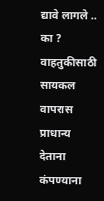द्यावे लागले .. का ? वाहतुकीसाठी सायकल वापरास प्राधान्य देताना कंपण्याना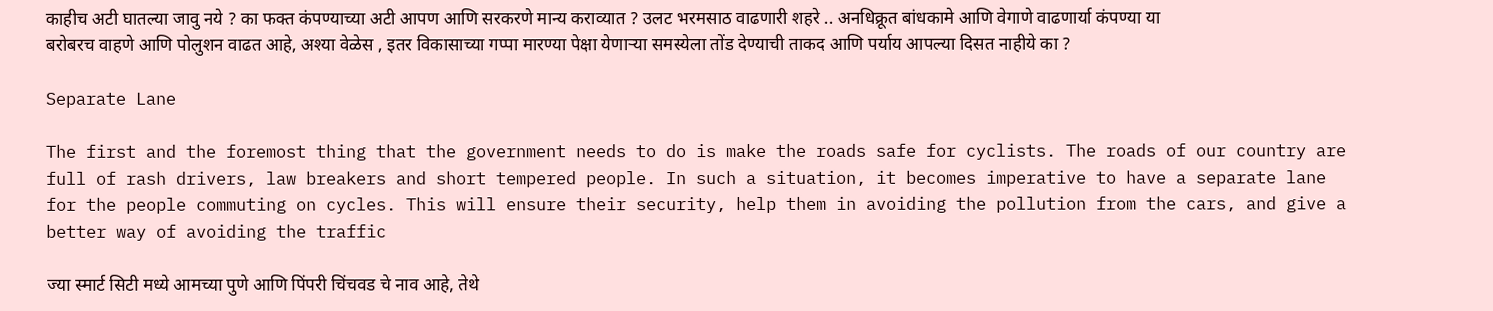काहीच अटी घातल्या जावु नये ? का फक्त कंपण्याच्या अटी आपण आणि सरकरणे मान्य कराव्यात ? उलट भरमसाठ वाढणारी शहरे .. अनधिक्रूत बांधकामे आणि वेगाणे वाढणार्या कंपण्या या बरोबरच वाहणे आणि पोलुशन वाढत आहे, अश्या वेळेस , इतर विकासाच्या गप्पा मारण्या पेक्षा येणार्‍या समस्येला तोंड देण्याची ताकद आणि पर्याय आपल्या दिसत नाहीये का ?

Separate Lane

The first and the foremost thing that the government needs to do is make the roads safe for cyclists. The roads of our country are full of rash drivers, law breakers and short tempered people. In such a situation, it becomes imperative to have a separate lane for the people commuting on cycles. This will ensure their security, help them in avoiding the pollution from the cars, and give a better way of avoiding the traffic

ज्या स्मार्ट सिटी मध्ये आमच्या पुणे आणि पिंपरी चिंचवड चे नाव आहे, तेथे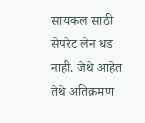सायकल साठी सेपरेट लेन धड नाही. जेथे आहेत तेथे अतिक्रमण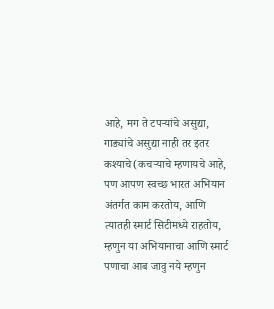आहे, मग ते टपर्‍यांचे असुद्या, गाड्यांचे असुद्या नाही तर इतर कश्याचे(कचर्‍याचे म्हणायचे आहे, पण आपण स्वच्छ भारत अभियान अंतर्गत काम करतोय, आणि त्यातही स्मार्ट सिटीमध्ये राहतोय, म्हणुन या अभियानाचा आणि स्मार्ट पणाचा आब जावु नये म्हणुन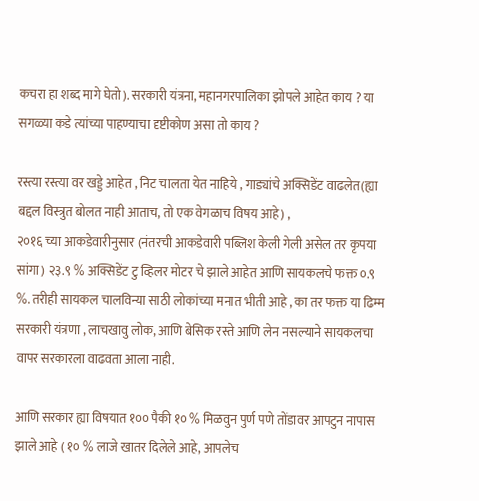कचरा हा शब्द मागे घेतो). सरकारी यंत्रना, महानगरपालिका झोपले आहेत काय ? या सगळ्या कडे त्यांच्या पाहण्याचा दृष्टीकोण असा तो काय ?

रस्त्या रस्त्या वर खड्डे आहेत , निट चालता येत नाहिये , गाड्यांचे अक्सिडेंट वाढलेत(ह्या बद्दल विस्त्रुत बोलत नाही आताच, तो एक वेगळाच विषय आहे) ,
२०१६ च्या आकडेवारीनुसार (नंतरची आकडेवारी पब्लिश केली गेली असेल तर कृपया सांगा) २३.९ % अक्सिडेंट टु व्हिलर मोटर चे झाले आहेत आणि सायकलचे फक्त ०.९ %. तरीही सायकल चालविन्या साठी लोकांच्या मनात भीती आहे , का तर फक्त या ढिम्म सरकारी यंत्रणा , लाचखावु लोक, आणि बेसिक रस्ते आणि लेन नसल्याने सायकलचा वापर सरकारला वाढवता आला नाही.

आणि सरकार ह्या विषयात १०० पैकी १० % मिळवुन पुर्ण पणे तोंडावर आपटुन नापास झाले आहे ( १० % लाजे खातर दिलेले आहे, आपलेच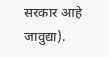सरकार आहे जावुद्या).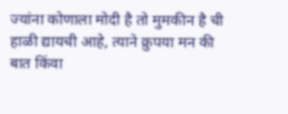ज्यांना कोणाला मोदी है तो मुमकीन है ची हाळी द्यायची आहे, त्याने क्रुपया मन की बात किंवा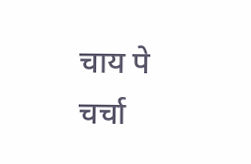चाय पे चर्चा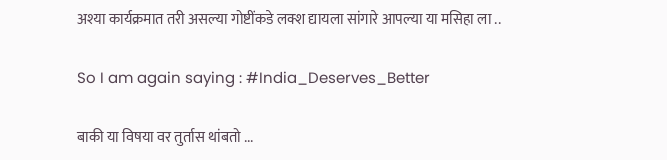अश्या कार्यक्रमात तरी असल्या गोष्टींकडे लक्श द्यायला सांगारे आपल्या या मसिहा ला ..

So I am again saying : #India_Deserves_Better

बाकी या विषया वर तुर्तास थांबतो ...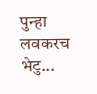पुन्हा लवकरच भेटु...